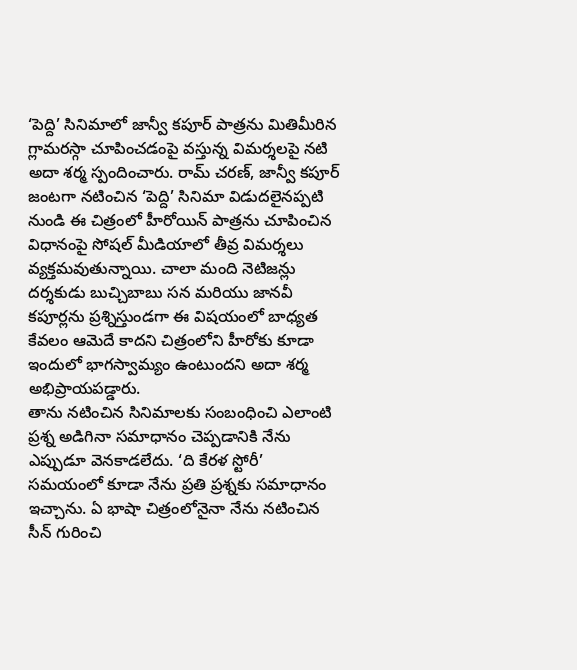‘పెద్ది’ సినిమాలో జాన్వీ కపూర్ పాత్రను మితిమీరిన గ్లామరస్గా చూపించడంపై వస్తున్న విమర్శలపై నటి అదా శర్మ స్పందించారు. రామ్ చరణ్, జాన్వీ కపూర్ జంటగా నటించిన ‘పెద్ది’ సినిమా విడుదలైనప్పటి నుండి ఈ చిత్రంలో హీరోయిన్ పాత్రను చూపించిన విధానంపై సోషల్ మీడియాలో తీవ్ర విమర్శలు వ్యక్తమవుతున్నాయి. చాలా మంది నెటిజన్లు దర్శకుడు బుచ్చిబాబు సన మరియు జానవీ కపూర్లను ప్రశ్నిస్తుండగా ఈ విషయంలో బాధ్యత కేవలం ఆమెదే కాదని చిత్రంలోని హీరోకు కూడా ఇందులో భాగస్వామ్యం ఉంటుందని అదా శర్మ అభిప్రాయపడ్డారు.
తాను నటించిన సినిమాలకు సంబంధించి ఎలాంటి ప్రశ్న అడిగినా సమాధానం చెప్పడానికి నేను ఎప్పుడూ వెనకాడలేదు. ‘ది కేరళ స్టోరీ’ సమయంలో కూడా నేను ప్రతి ప్రశ్నకు సమాధానం ఇచ్చాను. ఏ భాషా చిత్రంలోనైనా నేను నటించిన సీన్ గురించి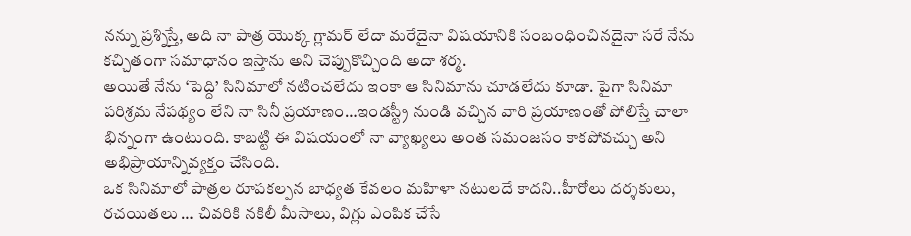నన్ను ప్రశ్నిస్తే, అది నా పాత్ర యొక్క గ్లామర్ లేదా మరేదైనా విషయానికి సంబంధించినదైనా సరే నేను కచ్చితంగా సమాధానం ఇస్తాను అని చెప్పుకొచ్చింది అదా శర్మ.
అయితే నేను ‘పెద్ది’ సినిమాలో నటించలేదు ఇంకా ఆ సినిమాను చూడలేదు కూడా. పైగా సినిమా పరిశ్రమ నేపథ్యం లేని నా సినీ ప్రయాణం…ఇండస్ట్రీ నుండి వచ్చిన వారి ప్రయాణంతో పోలిస్తే చాలా భిన్నంగా ఉంటుంది. కాబట్టి ఈ విషయంలో నా వ్యాఖ్యలు అంత సమంజసం కాకపోవచ్చు అని అభిప్రాయాన్నివ్యక్తం చేసింది.
ఒక సినిమాలో పాత్రల రూపకల్పన బాధ్యత కేవలం మహిళా నటులదే కాదని..హీరోలు దర్శకులు, రచయితలు … చివరికి నకిలీ మీసాలు, విగ్లు ఎంపిక చేసే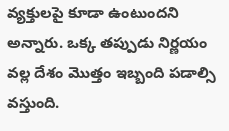వ్యక్తులపై కూడా ఉంటుందని అన్నారు. ఒక్క తప్పుడు నిర్ణయం వల్ల దేశం మొత్తం ఇబ్బంది పడాల్సి వస్తుంది.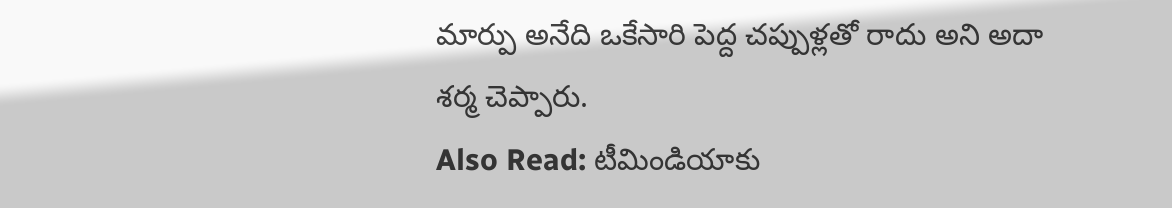మార్పు అనేది ఒకేసారి పెద్ద చప్పుళ్లతో రాదు అని అదా శర్మ చెప్పారు.
Also Read: టీమిండియాకు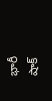భారీ షాక్